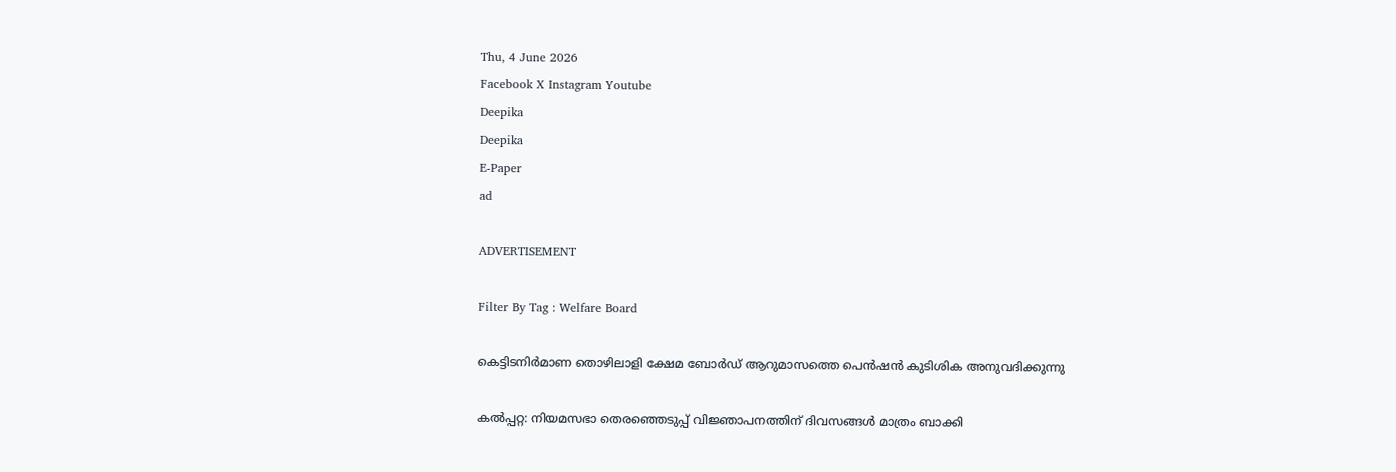Thu, 4 June 2026
Facebook X Instagram Youtube
Deepika
Deepika
E-Paper
ad

ADVERTISEMENT

Filter By Tag : Welfare Board

കെട്ടിടനിര്‍മാണ തൊഴിലാളി ക്ഷേമ ബോര്‍ഡ് ആറുമാസത്തെ പെന്‍ഷന്‍ കുടിശിക അനുവദിക്കുന്നു

കല്‍പ്പറ്റ: നിയമസഭാ തെരഞ്ഞെടുപ്പ് വിജ്ഞാപനത്തിന് ദിവസങ്ങള്‍ മാത്രം ബാക്കി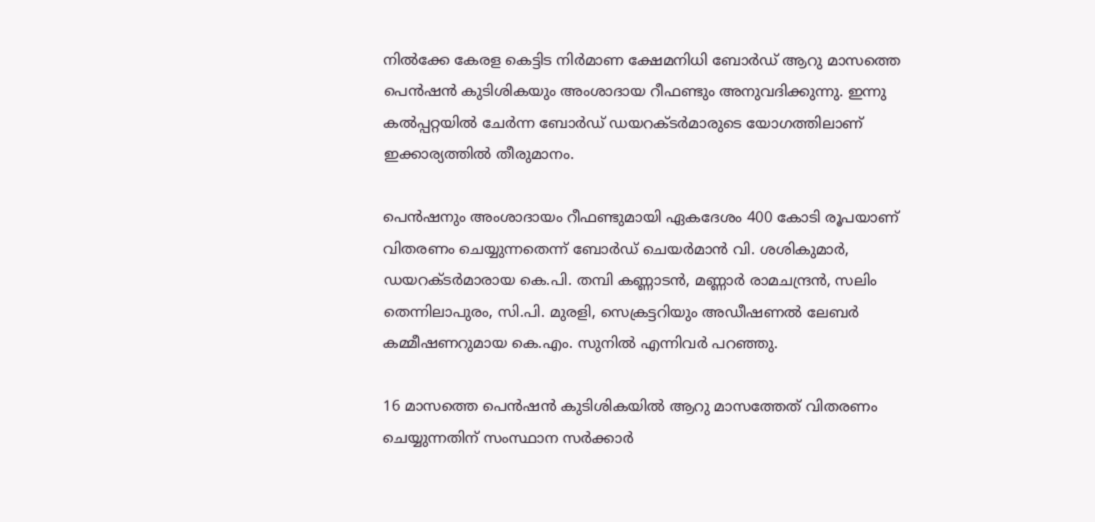നില്‍ക്കേ കേരള കെട്ടിട നിര്‍മാണ ക്ഷേമനിധി ബോര്‍ഡ് ആറു മാസത്തെ പെന്‍ഷന്‍ കുടിശികയും അംശാദായ റീഫണ്ടും അനുവദിക്കുന്നു. ഇന്നു കല്‍പ്പറ്റയില്‍ ചേര്‍ന്ന ബോര്‍ഡ് ഡയറക്ടര്‍മാരുടെ യോഗത്തിലാണ് ഇക്കാര്യത്തില്‍ തീരുമാനം.

പെന്‍ഷനും അംശാദായം റീഫണ്ടുമായി ഏകദേശം 400 കോടി രൂപയാണ് വിതരണം ചെയ്യുന്നതെന്ന് ബോര്‍ഡ് ചെയര്‍മാന്‍ വി. ശശികുമാര്‍, ഡയറക്ടര്‍മാരായ കെ.പി. തമ്പി കണ്ണാടന്‍, മണ്ണാര്‍ രാമചന്ദ്രന്‍, സലിം തെന്നിലാപുരം, സി.പി. മുരളി, സെക്രട്ടറിയും അഡീഷണല്‍ ലേബര്‍ കമ്മീഷണറുമായ കെ.എം. സുനില്‍ എന്നിവര്‍ പറഞ്ഞു.

16 മാസത്തെ പെന്‍ഷന്‍ കുടിശികയില്‍ ആറു മാസത്തേത് വിതരണം ചെയ്യുന്നതിന് സംസ്ഥാന സര്‍ക്കാര്‍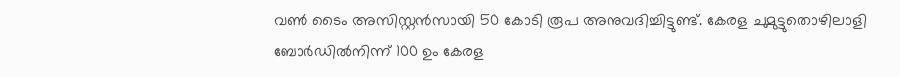വണ്‍ ടൈം അസിസ്റ്റന്‍സായി 50 കോടി രൂപ അനുവദിച്ചിട്ടുണ്ട്. കേരള ചുമുട്ടുതൊഴിലാളി ബോര്‍ഡില്‍നിന്ന് 100 ഉം കേരള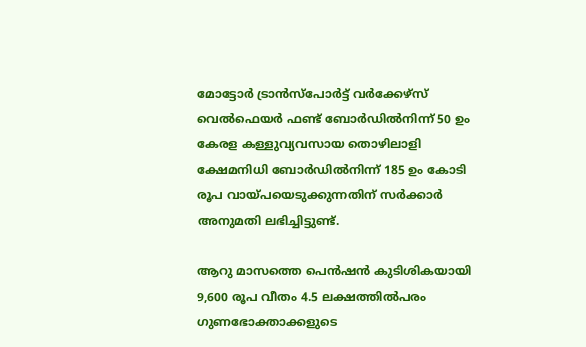മോട്ടോര്‍ ട്രാന്‍സ്‌പോര്‍ട്ട് വര്‍ക്കേഴ്‌സ് വെല്‍ഫെയര്‍ ഫണ്ട് ബോര്‍ഡില്‍നിന്ന് 50 ഉം കേരള കള്ളുവ്യവസായ തൊഴിലാളി ക്ഷേമനിധി ബോര്‍ഡില്‍നിന്ന് 185 ഉം കോടി രൂപ വായ്പയെടുക്കുന്നതിന് സര്‍ക്കാര്‍ അനുമതി ലഭിച്ചിട്ടുണ്ട്.

ആറു മാസത്തെ പെന്‍ഷന്‍ കുടിശികയായി 9,600 രൂപ വീതം 4.5 ലക്ഷത്തില്‍പരം ഗുണഭോക്താക്കളുടെ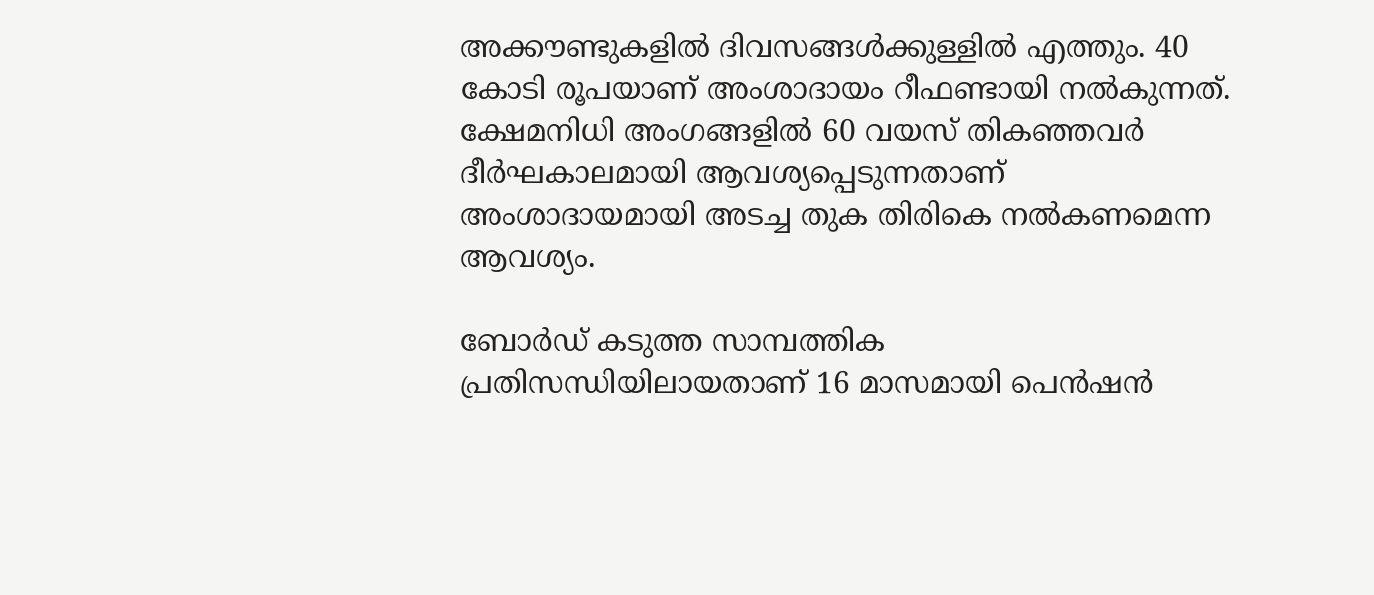അക്കൗണ്ടുകളില്‍ ദിവസങ്ങള്‍ക്കുള്ളില്‍ എത്തും. 40 കോടി രൂപയാണ് അംശാദായം റീഫണ്ടായി നല്‍കുന്നത്. ക്ഷേമനിധി അംഗങ്ങളില്‍ 60 വയസ് തികഞ്ഞവര്‍ ദീര്‍ഘകാലമായി ആവശ്യപ്പെടുന്നതാണ് അംശാദായമായി അടച്ച തുക തിരികെ നല്‍കണമെന്ന ആവശ്യം.

ബോര്‍ഡ് കടുത്ത സാമ്പത്തിക പ്രതിസന്ധിയിലായതാണ് 16 മാസമായി പെന്‍ഷന്‍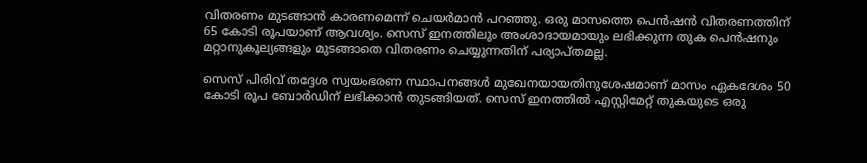വിതരണം മുടങ്ങാന്‍ കാരണമെന്ന് ചെയര്‍മാന്‍ പറഞ്ഞു. ഒരു മാസത്തെ പെന്‍ഷന്‍ വിതരണത്തിന് 65 കോടി രൂപയാണ് ആവശ്യം. സെസ് ഇനത്തിലും അംശാദായമായും ലഭിക്കുന്ന തുക പെന്‍ഷനും മറ്റാനുകൂല്യങ്ങളും മുടങ്ങാതെ വിതരണം ചെയ്യുന്നതിന് പര്യാപ്തമല്ല.

സെസ് പിരിവ് തദ്ദേശ സ്വയംഭരണ സ്ഥാപനങ്ങള്‍ മുഖേനയായതിനുശേഷമാണ് മാസം ഏകദേശം 50 കോടി രൂപ ബോര്‍ഡിന് ലഭിക്കാന്‍ തുടങ്ങിയത്. സെസ് ഇനത്തില്‍ എസ്റ്റിമേറ്റ് തുകയുടെ ഒരു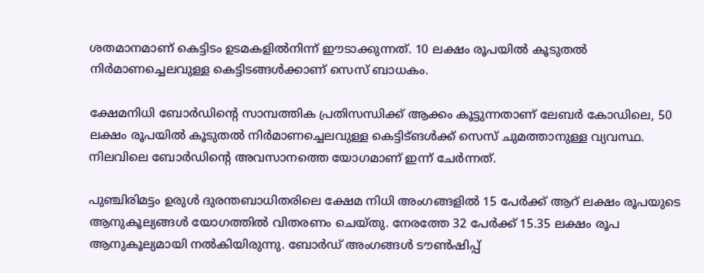ശതമാനമാണ് കെട്ടിടം ഉടമകളില്‍നിന്ന് ഈടാക്കുന്നത്. 10 ലക്ഷം രൂപയില്‍ കൂടുതല്‍ നിര്‍മാണച്ചെലവുള്ള കെട്ടിടങ്ങള്‍ക്കാണ് സെസ് ബാധകം.

ക്ഷേമനിധി ബോര്‍ഡിന്‍റെ സാമ്പത്തിക പ്രതിസന്ധിക്ക് ആക്കം കൂട്ടുന്നതാണ് ലേബര്‍ കോഡിലെ, 50 ലക്ഷം രൂപയില്‍ കൂടുതല്‍ നിര്‍മാണച്ചെലവുള്ള കെട്ടിട്ങള്‍ക്ക് സെസ് ചുമത്താനുള്ള വ്യവസ്ഥ. നിലവിലെ ബോര്‍ഡിന്‍റെ അവസാനത്തെ യോഗമാണ് ഇന്ന് ചേര്‍ന്നത്.

പുഞ്ചിരിമട്ടം ഉരുള്‍ ദുരന്തബാധിതരിലെ ക്ഷേമ നിധി അംഗങ്ങളില്‍ 15 പേര്‍ക്ക് ആറ് ലക്ഷം രൂപയുടെ ആനുകൂല്യങ്ങള്‍ യോഗത്തില്‍ വിതരണം ചെയ്തു. നേരത്തേ 32 പേര്‍ക്ക് 15.35 ലക്ഷം രൂപ ആനുകൂല്യമായി നല്‍കിയിരുന്നു. ബോര്‍ഡ് അംഗങ്ങള്‍ ടൗണ്‍ഷിപ്പ്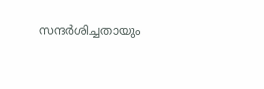സന്ദര്‍ശിച്ചതായും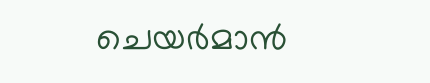ചെയര്‍മാന്‍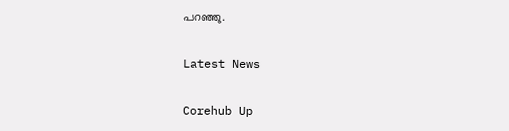പറഞ്ഞു.

Latest News

Corehub Up